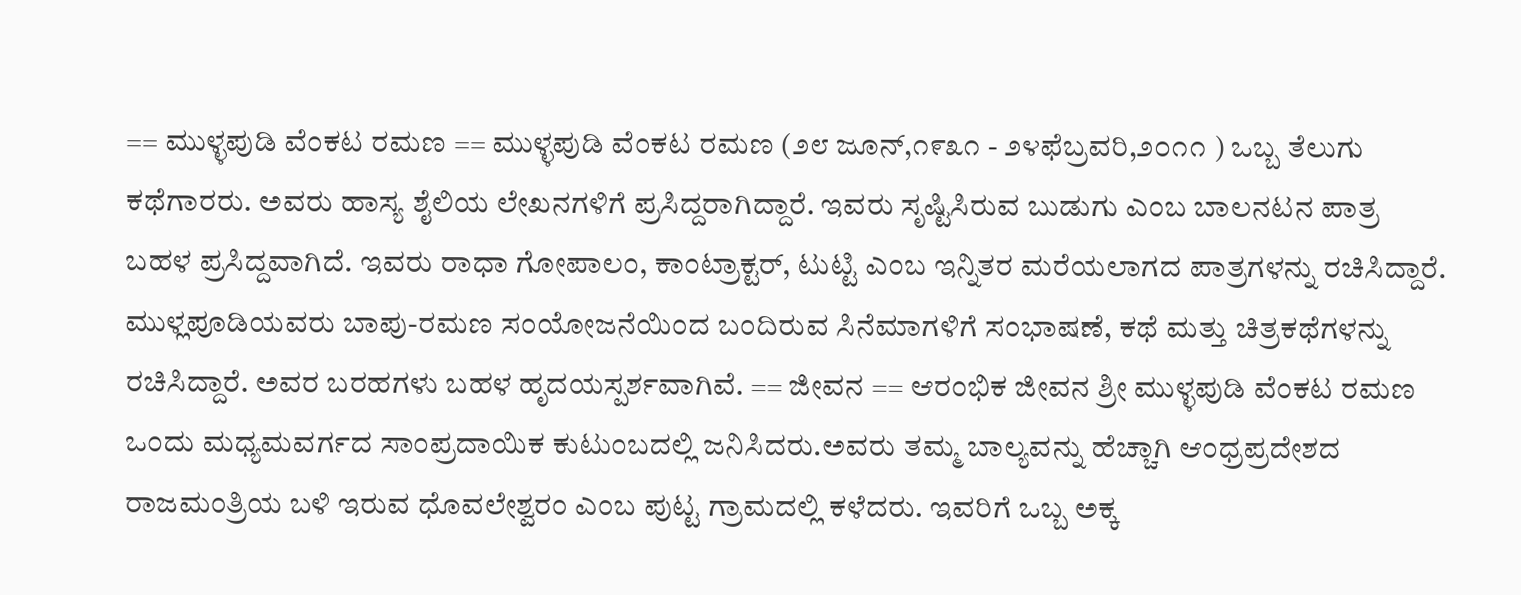== ಮುಳ್ಳಪುಡಿ ವೆಂಕಟ ರಮಣ == ಮುಳ್ಳಪುಡಿ ವೆಂಕಟ ರಮಣ (೨೮ ಜೂನ್,೧೯೩೧ - ೨೪ಫೆಬ್ರವರಿ,೨೦೧೧ ) ಒಬ್ಬ ತೆಲುಗು ಕಥೆಗಾರರು. ಅವರು ಹಾಸ್ಯ ಶೈಲಿಯ ಲೇಖನಗಳಿಗೆ ಪ್ರಸಿದ್ದರಾಗಿದ್ದಾರೆ. ಇವರು ಸೃಷ್ಟಿಸಿರುವ ಬುಡುಗು ಎಂಬ ಬಾಲನಟನ ಪಾತ್ರ ಬಹಳ ಪ್ರಸಿದ್ದವಾಗಿದೆ. ಇವರು ರಾಧಾ ಗೋಪಾಲಂ, ಕಾಂಟ್ರಾಕ್ಟರ್, ಟುಟ್ಟಿ ಎಂಬ ಇನ್ನಿತರ ಮರೆಯಲಾಗದ ಪಾತ್ರಗಳನ್ನು ರಚಿಸಿದ್ದಾರೆ. ಮುಳ್ಲಪೂಡಿಯವರು ಬಾಪು-ರಮಣ ಸಂಯೋಜನೆಯಿಂದ ಬಂದಿರುವ ಸಿನೆಮಾಗಳಿಗೆ ಸಂಭಾಷಣೆ, ಕಥೆ ಮತ್ತು ಚಿತ್ರಕಥೆಗಳನ್ನು ರಚಿಸಿದ್ದಾರೆ. ಅವರ ಬರಹಗಳು ಬಹಳ ಹೃದಯಸ್ಪರ್ಶವಾಗಿವೆ. == ಜೀವನ == ಆರಂಭಿಕ ಜೀವನ ಶ್ರೀ ಮುಳ್ಳಪುಡಿ ವೆಂಕಟ ರಮಣ ಒಂದು ಮಧ್ಯಮವರ್ಗದ ಸಾಂಪ್ರದಾಯಿಕ ಕುಟುಂಬದಲ್ಲಿ ಜನಿಸಿದರು.ಅವರು ತಮ್ಮ ಬಾಲ್ಯವನ್ನು ಹೆಚ್ಚಾಗಿ ಆಂಧ್ರಪ್ರದೇಶದ ರಾಜಮಂತ್ರಿಯ ಬಳಿ ಇರುವ ಧೊವಲೇಶ್ವರಂ ಎಂಬ ಪುಟ್ಟ ಗ್ರಾಮದಲ್ಲಿ ಕಳೆದರು. ಇವರಿಗೆ ಒಬ್ಬ ಅಕ್ಕ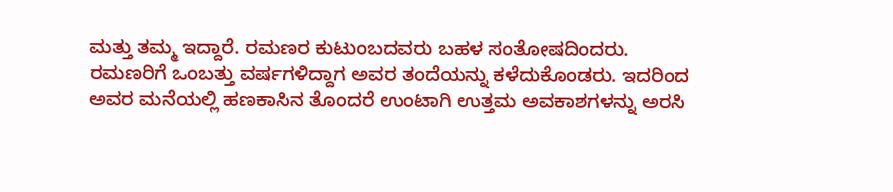ಮತ್ತು ತಮ್ಮ ಇದ್ದಾರೆ. ರಮಣರ ಕುಟುಂಬದವರು ಬಹಳ ಸಂತೋಷದಿಂದರು. ರಮಣರಿಗೆ ಒಂಬತ್ತು ವರ್ಷಗಳಿದ್ದಾಗ ಅವರ ತಂದೆಯನ್ನು ಕಳೆದುಕೊಂಡರು. ಇದರಿಂದ ಅವರ ಮನೆಯಲ್ಲಿ ಹಣಕಾಸಿನ ತೊಂದರೆ ಉಂಟಾಗಿ ಉತ್ತಮ ಅವಕಾಶಗಳನ್ನು ಅರಸಿ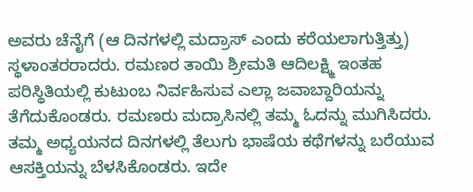ಅವರು ಚೆನೈಗೆ (ಆ ದಿನಗಳಲ್ಲಿ ಮದ್ರಾಸ್ ಎಂದು ಕರೆಯಲಾಗುತ್ತಿತ್ತು) ಸ್ಥಳಾಂತರರಾದರು. ರಮಣರ ತಾಯಿ ಶ್ರೀಮತಿ ಆದಿಲಕ್ಷ್ಮಿ ಇಂತಹ ಪರಿಸ್ಥಿತಿಯಲ್ಲಿ ಕುಟುಂಬ ನಿರ್ವಹಿಸುವ ಎಲ್ಲಾ ಜವಾಬ್ದಾರಿಯನ್ನು ತೆಗೆದುಕೊಂಡರು. ರಮಣರು ಮದ್ರಾಸಿನಲ್ಲಿ ತಮ್ಮ ಓದನ್ನು ಮುಗಿಸಿದರು. ತಮ್ಮ ಅಧ್ಯಯನದ ದಿನಗಳಲ್ಲಿ ತೆಲುಗು ಭಾಷೆಯ ಕಥೆಗಳನ್ನು ಬರೆಯುವ ಆಸಕ್ತಿಯನ್ನು ಬೆಳಸಿಕೊಂಡರು. ಇದೇ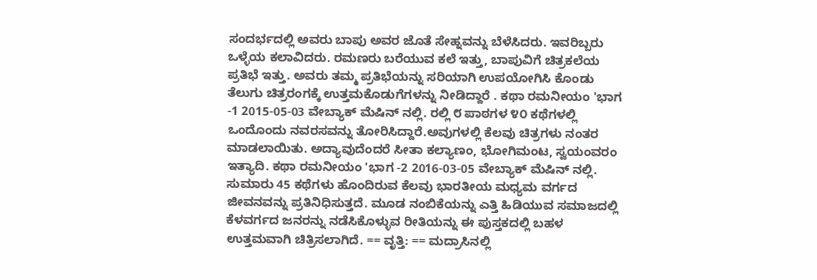ಸಂದರ್ಭದಲ್ಲಿ ಅವರು ಬಾಪು ಅವರ ಜೊತೆ ಸೇಹ್ನವನ್ನು ಬೆಳೆಸಿದರು. ಇವರಿಬ್ಬರು ಒಳ್ಳೆಯ ಕಲಾವಿದರು. ರಮಣರು ಬರೆಯುವ ಕಲೆ ಇತ್ತು, ಬಾಪುವಿಗೆ ಚಿತ್ರಕಲೆಯ ಪ್ರತಿಭೆ ಇತ್ತು. ಅವರು ತಮ್ಮ ಪ್ರತಿಭೆಯನ್ನು ಸರಿಯಾಗಿ ಉಪಯೋಗಿಸಿ ಕೊಂಡು ತೆಲುಗು ಚಿತ್ರರಂಗಕ್ಕೆ ಉತ್ತಮಕೊಡುಗೆಗಳನ್ನು ನೀಡಿದ್ದಾರೆ . ಕಥಾ ರಮನೀಯಂ 'ಭಾಗ -1 2015-05-03 ವೇಬ್ಯಾಕ್ ಮೆಷಿನ್ ನಲ್ಲಿ. ರಲ್ಲಿ ೮ ಪಾಠಗಳ ೪೦ ಕಥೆಗಳಲ್ಲಿ ಒಂದೊಂದು ನವರಸವನ್ನು ತೋರಿಸಿದ್ದಾರೆ.ಅವುಗಳಲ್ಲಿ ಕೆಲವು ಚಿತ್ರಗಳು ನಂತರ ಮಾಡಲಾಯಿತು. ಅದ್ಯಾವುದೆಂದರೆ ಸೀತಾ ಕಲ್ಯಾಣಂ, ಭೋಗಿಮಂಟ, ಸ್ವಯಂವರಂ ಇತ್ಯಾದಿ. ಕಥಾ ರಮನೀಯಂ 'ಭಾಗ -2 2016-03-05 ವೇಬ್ಯಾಕ್ ಮೆಷಿನ್ ನಲ್ಲಿ. ಸುಮಾರು 45 ಕಥೆಗಳು ಹೊಂದಿರುವ ಕೆಲವು ಭಾರತೀಯ ಮಧ್ಯಮ ವರ್ಗದ ಜೀವನವನ್ನು ಪ್ರತಿನಿಧಿಸುತ್ತದೆ. ಮೂಡ ನಂಬಿಕೆಯನ್ನು ಎತ್ತಿ ಹಿಡಿಯುವ ಸಮಾಜದಲ್ಲಿ ಕೆಳವರ್ಗದ ಜನರನ್ನು ನಡೆಸಿಕೊಳ್ಳುವ ರೀತಿಯನ್ನು ಈ ಪುಸ್ತಕದಲ್ಲಿ ಬಹಳ ಉತ್ತಮವಾಗಿ ಚಿತ್ರಿಸಲಾಗಿದೆ. == ವೃತ್ತಿ: == ಮದ್ರಾಸಿನಲ್ಲಿ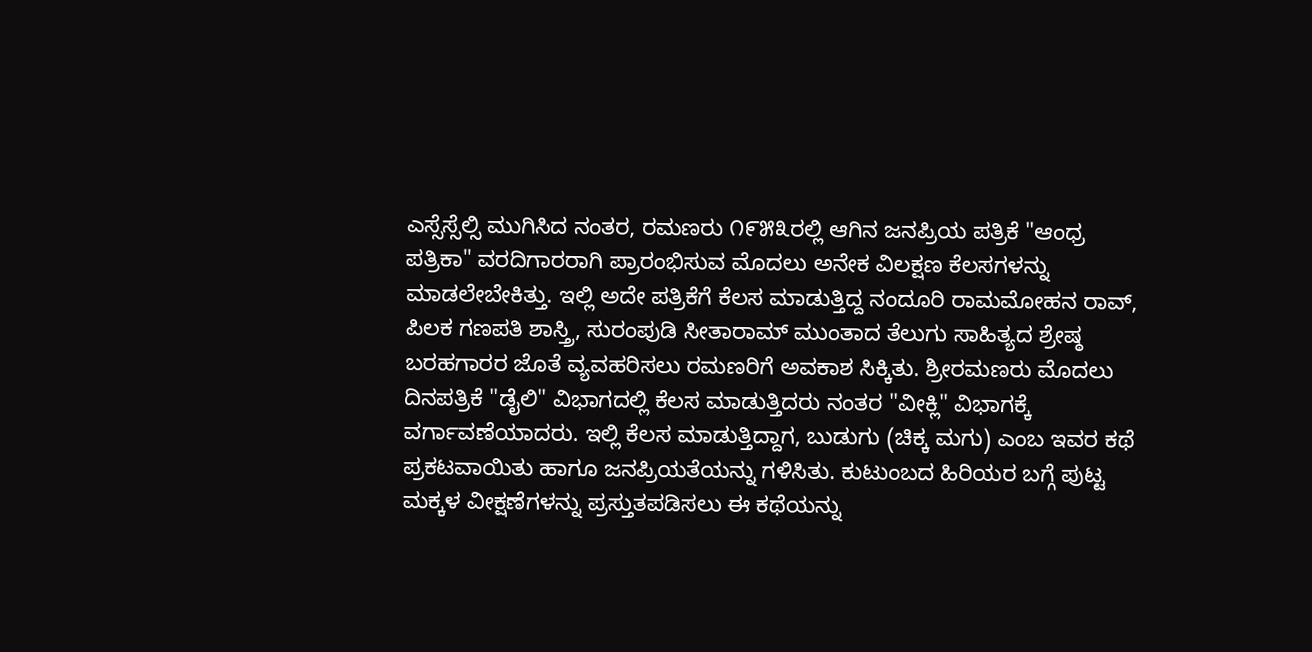ಎಸ್ಸೆಸ್ಸೆಲ್ಸಿ ಮುಗಿಸಿದ ನಂತರ, ರಮಣರು ೧೯೫೩ರಲ್ಲಿ ಆಗಿನ ಜನಪ್ರಿಯ ಪತ್ರಿಕೆ "ಆಂಧ್ರ ಪತ್ರಿಕಾ" ವರದಿಗಾರರಾಗಿ ಪ್ರಾರಂಭಿಸುವ ಮೊದಲು ಅನೇಕ ವಿಲಕ್ಷಣ ಕೆಲಸಗಳನ್ನು ಮಾಡಲೇಬೇಕಿತ್ತು. ಇಲ್ಲಿ ಅದೇ ಪತ್ರಿಕೆಗೆ ಕೆಲಸ ಮಾಡುತ್ತಿದ್ದ ನಂದೂರಿ ರಾಮಮೋಹನ ರಾವ್, ಪಿಲಕ ಗಣಪತಿ ಶಾಸ್ತ್ರಿ, ಸುರಂಪುಡಿ ಸೀತಾರಾಮ್ ಮುಂತಾದ ತೆಲುಗು ಸಾಹಿತ್ಯದ ಶ್ರೇಷ್ಠ ಬರಹಗಾರರ ಜೊತೆ ವ್ಯವಹರಿಸಲು ರಮಣರಿಗೆ ಅವಕಾಶ ಸಿಕ್ಕಿತು. ಶ್ರೀರಮಣರು ಮೊದಲು ದಿನಪತ್ರಿಕೆ "ಡೈಲಿ" ವಿಭಾಗದಲ್ಲಿ ಕೆಲಸ ಮಾಡುತ್ತಿದರು ನಂತರ "ವೀಕ್ಲಿ" ವಿಭಾಗಕ್ಕೆ ವರ್ಗಾವಣೆಯಾದರು. ಇಲ್ಲಿ ಕೆಲಸ ಮಾಡುತ್ತಿದ್ದಾಗ, ಬುಡುಗು (ಚಿಕ್ಕ ಮಗು) ಎಂಬ ಇವರ ಕಥೆ ಪ್ರಕಟವಾಯಿತು ಹಾಗೂ ಜನಪ್ರಿಯತೆಯನ್ನು ಗಳಿಸಿತು. ಕುಟುಂಬದ ಹಿರಿಯರ ಬಗ್ಗೆ ಪುಟ್ಟ ಮಕ್ಕಳ ವೀಕ್ಷಣೆಗಳನ್ನು ಪ್ರಸ್ತುತಪಡಿಸಲು ಈ ಕಥೆಯನ್ನು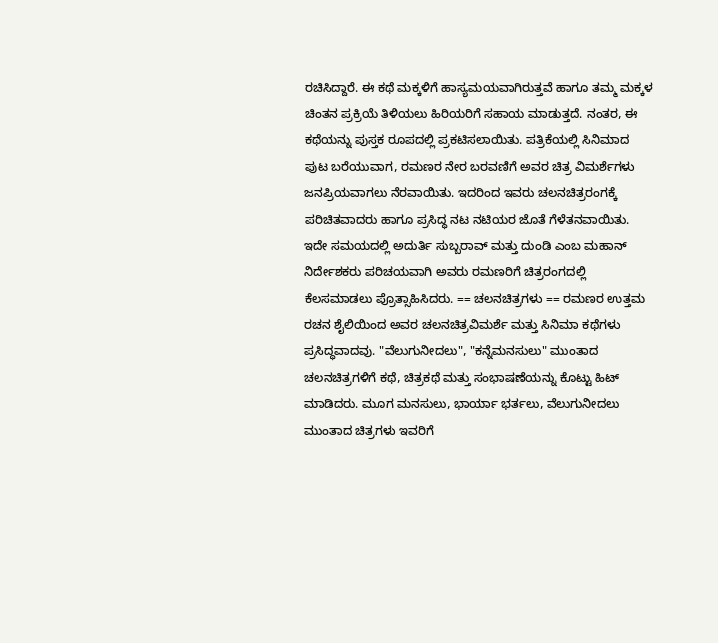ರಚಿಸಿದ್ದಾರೆ. ಈ ಕಥೆ ಮಕ್ಕಳಿಗೆ ಹಾಸ್ಯಮಯವಾಗಿರುತ್ತವೆ ಹಾಗೂ ತಮ್ಮ ಮಕ್ಕಳ ಚಿಂತನ ಪ್ರಕ್ರಿಯೆ ತಿಳಿಯಲು ಹಿರಿಯರಿಗೆ ಸಹಾಯ ಮಾಡುತ್ತದೆ. ನಂತರ, ಈ ಕಥೆಯನ್ನು ಪುಸ್ತಕ ರೂಪದಲ್ಲಿ ಪ್ರಕಟಿಸಲಾಯಿತು. ಪತ್ರಿಕೆಯಲ್ಲಿ ಸಿನಿಮಾದ ಪುಟ ಬರೆಯುವಾಗ, ರಮಣರ ನೇರ ಬರವಣಿಗೆ ಅವರ ಚಿತ್ರ ವಿಮರ್ಶೆಗಳು ಜನಪ್ರಿಯವಾಗಲು ನೆರವಾಯಿತು. ಇದರಿಂದ ಇವರು ಚಲನಚಿತ್ರರಂಗಕ್ಕೆ ಪರಿಚಿತವಾದರು ಹಾಗೂ ಪ್ರಸಿದ್ಧ ನಟ ನಟಿಯರ ಜೊತೆ ಗೆಳೆತನವಾಯಿತು. ಇದೇ ಸಮಯದಲ್ಲಿ ಅದುರ್ತಿ ಸುಬ್ಬರಾವ್ ಮತ್ತು ದುಂಡಿ ಎಂಬ ಮಹಾನ್ ನಿರ್ದೇಶಕರು ಪರಿಚಯವಾಗಿ ಅವರು ರಮಣರಿಗೆ ಚಿತ್ರರಂಗದಲ್ಲಿ ಕೆಲಸಮಾಡಲು ಪ್ರೊತ್ಸಾಹಿಸಿದರು. == ಚಲನಚಿತ್ರಗಳು == ರಮಣರ ಉತ್ತಮ ರಚನ ಶೈಲಿಯಿಂದ ಅವರ ಚಲನಚಿತ್ರವಿಮರ್ಶೆ ಮತ್ತು ಸಿನಿಮಾ ಕಥೆಗಳು ಪ್ರಸಿದ್ಧವಾದವು. "ವೆಲುಗುನೀದಲು", "ಕನ್ನೆಮನಸುಲು" ಮುಂತಾದ ಚಲನಚಿತ್ರಗಳಿಗೆ ಕಥೆ, ಚಿತ್ರಕಥೆ ಮತ್ತು ಸಂಭಾಷಣೆಯನ್ನು ಕೊಟ್ಟು ಹಿಟ್ ಮಾಡಿದರು. ಮೂಗ ಮನಸುಲು, ಭಾರ್ಯಾ ಭರ್ತಲು, ವೆಲುಗುನೀದಲು ಮುಂತಾದ ಚಿತ್ರಗಳು ಇವರಿಗೆ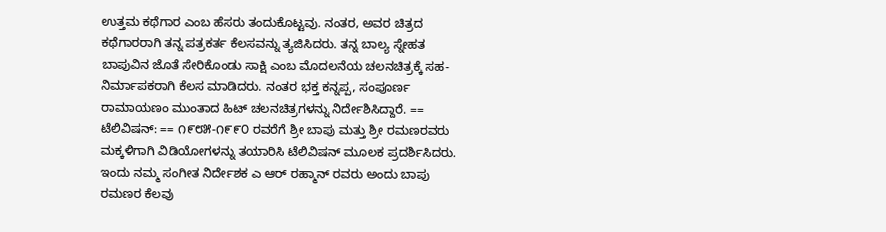ಉತ್ತಮ ಕಥೆಗಾರ ಎಂಬ ಹೆಸರು ತಂದುಕೊಟ್ಟವು. ನಂತರ, ಅವರ ಚಿತ್ರದ ಕಥೆಗಾರರಾಗಿ ತನ್ನ ಪತ್ರಕರ್ತ ಕೆಲಸವನ್ನು ತ್ಯಜಿಸಿದರು. ತನ್ನ ಬಾಲ್ಯ ಸ್ನೇಹತ ಬಾಪುವಿನ ಜೊತೆ ಸೇರಿಕೊಂಡು ಸಾಕ್ಷಿ ಎಂಬ ಮೊದಲನೆಯ ಚಲನಚಿತ್ರಕ್ಕೆ ಸಹ-ನಿರ್ಮಾಪಕರಾಗಿ ಕೆಲಸ ಮಾಡಿದರು. ನಂತರ ಭಕ್ತ ಕನ್ನಪ್ಪ, ಸಂಪೂರ್ಣ ರಾಮಾಯಣಂ ಮುಂತಾದ ಹಿಟ್ ಚಲನಚಿತ್ರಗಳನ್ನು ನಿರ್ದೇಶಿಸಿದ್ದಾರೆ. == ಟೆಲಿವಿಷನ್: == ೧೯೮೫-೧೯೯೦ ರವರೆಗೆ ಶ್ರೀ ಬಾಪು ಮತ್ತು ಶ್ರೀ ರಮಣರವರು ಮಕ್ಕಳಿಗಾಗಿ ವಿಡಿಯೋಗಳನ್ನು ತಯಾರಿಸಿ ಟೆಲಿವಿಷನ್ ಮೂಲಕ ಪ್ರದರ್ಶಿಸಿದರು. ಇಂದು ನಮ್ಮ ಸಂಗೀತ ನಿರ್ದೇಶಕ ಎ ಆರ್ ರಹ್ಮಾನ್ ರವರು ಅಂದು ಬಾಪು ರಮಣರ ಕೆಲವು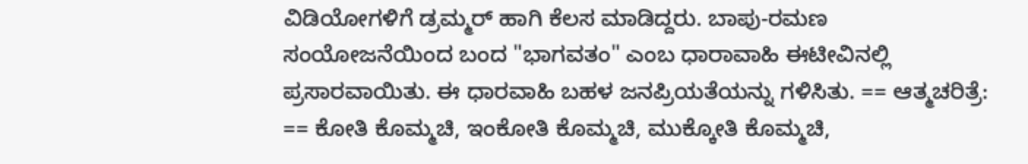ವಿಡಿಯೋಗಳಿಗೆ ಡ್ರಮ್ಮರ್ ಹಾಗಿ ಕೆಲಸ ಮಾಡಿದ್ದರು. ಬಾಪು-ರಮಣ ಸಂಯೋಜನೆಯಿಂದ ಬಂದ "ಭಾಗವತಂ" ಎಂಬ ಧಾರಾವಾಹಿ ಈಟೀವಿನಲ್ಲಿ ಪ್ರಸಾರವಾಯಿತು. ಈ ಧಾರವಾಹಿ ಬಹಳ ಜನಪ್ರಿಯತೆಯನ್ನು ಗಳಿಸಿತು. == ಆತ್ಮಚರಿತ್ರೆ: == ಕೋತಿ ಕೊಮ್ಮಚಿ, ಇಂಕೋತಿ ಕೊಮ್ಮಚಿ, ಮುಕ್ಕೋತಿ ಕೊಮ್ಮಚಿ,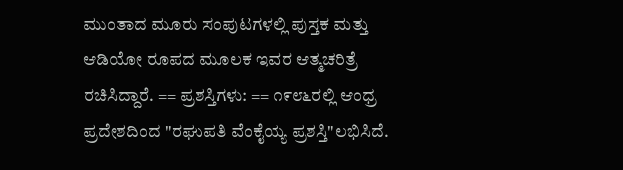ಮುಂತಾದ ಮೂರು ಸಂಪುಟಗಳಲ್ಲಿ ಪುಸ್ತಕ ಮತ್ತು ಆಡಿಯೋ ರೂಪದ ಮೂಲಕ ಇವರ ಆತ್ಮಚರಿತ್ರೆ ರಚಿಸಿದ್ದಾರೆ. == ಪ್ರಶಸ್ತಿಗಳು: == ೧೯೮೬ರಲ್ಲಿ ಆಂಧ್ರ ಪ್ರದೇಶದಿಂದ "ರಘುಪತಿ ವೆಂಕೈಯ್ಯ ಪ್ರಶಸ್ತಿ"ಲಭಿಸಿದೆ.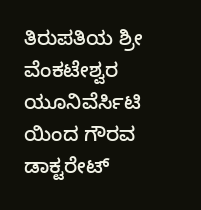ತಿರುಪತಿಯ ಶ್ರೀ ವೆಂಕಟೇಶ್ವರ ಯೂನಿವೆರ್ಸಿಟಿ ಯಿಂದ ಗೌರವ ಡಾಕ್ಟರೇಟ್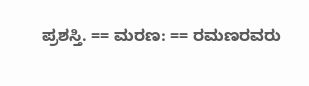ಪ್ರಶಸ್ತಿ. == ಮರಣ: == ರಮಣರವರು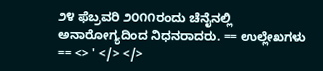೨೪ ಫೆಬ್ರವರಿ ೨೦೧೧ರಂದು ಚೆನೈನಲ್ಲಿ ಅನಾರೋಗ್ಯದಿಂದ ನಿಧನರಾದರು. == ಉಲ್ಲೇಖಗಳು == <> ' </> </>